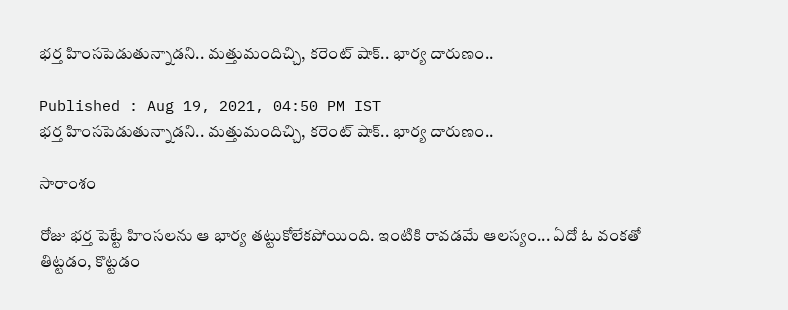భర్త హింసపెడుతున్నాడని.. మత్తుమందిచ్చి, కరెంట్ షాక్.. భార్య దారుణం..

Published : Aug 19, 2021, 04:50 PM IST
భర్త హింసపెడుతున్నాడని.. మత్తుమందిచ్చి, కరెంట్ షాక్.. భార్య దారుణం..

సారాంశం

రోజు భర్త పెట్టే హింసలను ఆ భార్య తట్టుకోలేకపోయింది. ఇంటికి రావడమే ఆలస్యం... ఏదో ఓ వంకతో తిట్టడం, కొట్టడం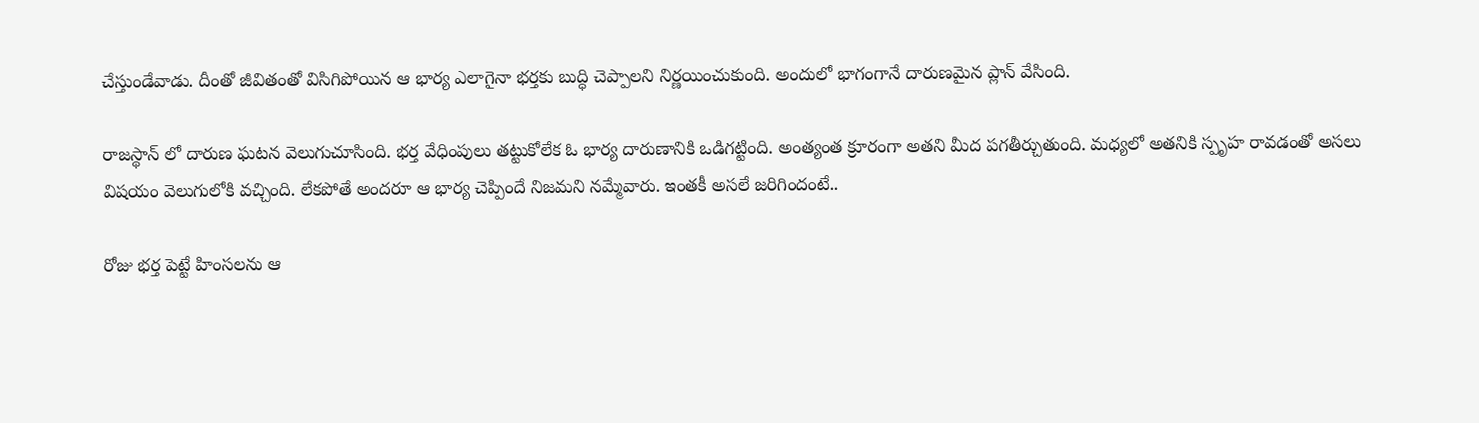చేస్తుండేవాడు. దీంతో జీవితంతో విసిగిపోయిన ఆ భార్య ఎలాగైనా భర్తకు బుద్ధి చెప్పాలని నిర్ణయించుకుంది. అందులో భాగంగానే దారుణమైన ప్లాన్ వేసింది.

రాజస్థాన్ లో దారుణ ఘటన వెలుగుచూసింది. భర్త వేధింపులు తట్టుకోలేక ఓ భార్య దారుణానికి ఒడిగట్టింది. అంత్యంత క్రూరంగా అతని మీద పగతీర్చుతుంది. మధ్యలో అతనికి స్పృహ రావడంతో అసలు విషయం వెలుగులోకి వచ్చింది. లేకపోతే అందరూ ఆ భార్య చెప్పిందే నిజమని నమ్మేవారు. ఇంతకీ అసలే జరిగిందంటే..

రోజు భర్త పెట్టే హింసలను ఆ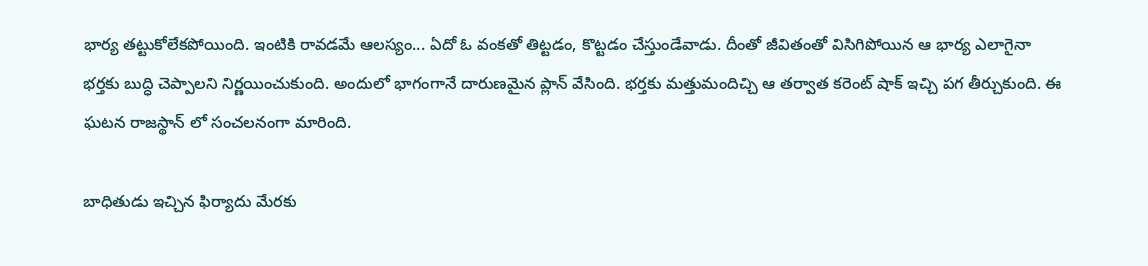భార్య తట్టుకోలేకపోయింది. ఇంటికి రావడమే ఆలస్యం... ఏదో ఓ వంకతో తిట్టడం, కొట్టడం చేస్తుండేవాడు. దీంతో జీవితంతో విసిగిపోయిన ఆ భార్య ఎలాగైనా భర్తకు బుద్ధి చెప్పాలని నిర్ణయించుకుంది. అందులో భాగంగానే దారుణమైన ప్లాన్ వేసింది. భర్తకు మత్తుమందిచ్చి ఆ తర్వాత కరెంట్ షాక్ ఇచ్చి పగ తీర్చుకుంది. ఈ ఘటన రాజస్థాన్ లో సంచలనంగా మారింది.

బాధితుడు ఇచ్చిన ఫిర్యాదు మేరకు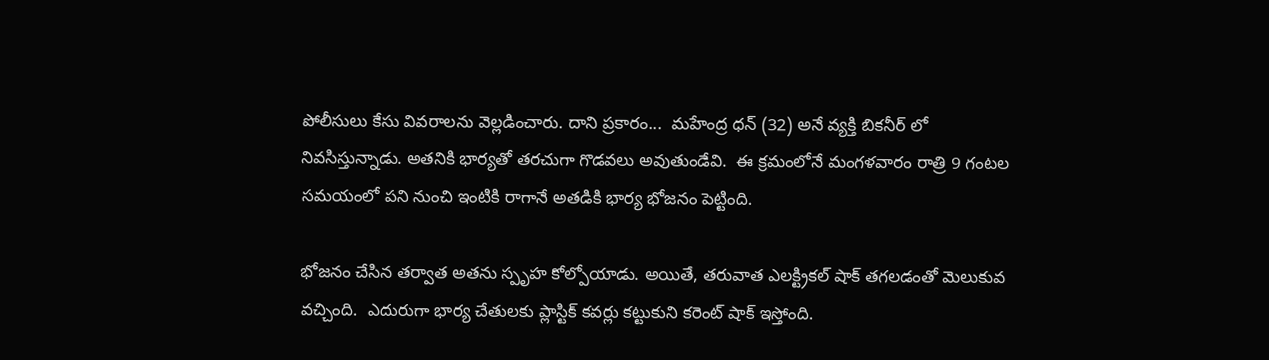పోలీసులు కేసు వివరాలను వెల్లడించారు. దాని ప్రకారం...  మహేంద్ర ధన్ (32) అనే వ్యక్తి బికనీర్ లో నివసిస్తున్నాడు. అతనికి భార్యతో తరచుగా గొడవలు అవుతుండేవి.  ఈ క్రమంలోనే మంగళవారం రాత్రి 9 గంటల సమయంలో పని నుంచి ఇంటికి రాగానే అతడికి భార్య భోజనం పెట్టింది.

భోజనం చేసిన తర్వాత అతను స్పృహ కోల్పోయాడు. అయితే, తరువాత ఎలక్ట్రికల్ షాక్ తగలడంతో మెలుకువ వచ్చింది.  ఎదురుగా భార్య చేతులకు ప్లాస్టిక్ కవర్లు కట్టుకుని కరెంట్ షాక్ ఇస్తోంది.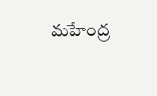మహేంద్ర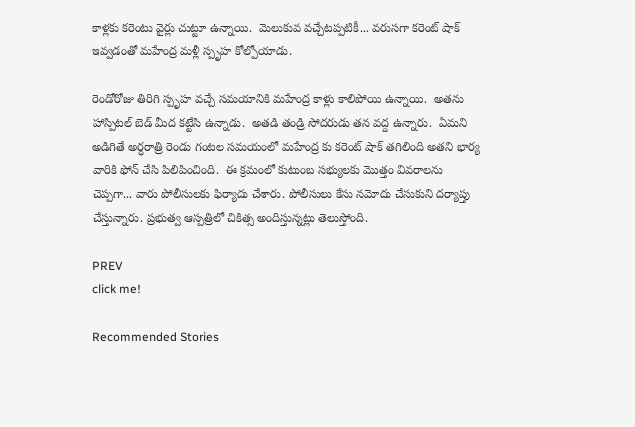కాళ్లకు కరెంటు వైర్లు చుట్టూ ఉన్నాయి.  మెలుకువ వచ్చేటప్పటికీ... వరుసగా కరెంట్ షాక్ ఇవ్వడంతో మహేంద్ర మళ్లీ స్పృహ కోల్పోయాడు.

రెండోరోజు తిరిగి స్పృహ వచ్చే సమయానికి మహేంద్ర కాళ్లు కాలిపోయి ఉన్నాయి.  అతను హాస్పిటల్ బెడ్ మీద కట్టేసి ఉన్నాడు.  అతడి తండ్రి సోదరుడు తన వద్ద ఉన్నారు.  ఏమని అడిగితే అర్ధరాత్రి రెండు గంటల సమయంలో మహేంద్ర కు కరెంట్ షాక్ తగిలింది అతని భార్య వారికి ఫోన్ చేసి పిలిపించింది.  ఈ క్రమంలో కుటుంబ సభ్యులకు మొత్తం వివరాలను చెప్పగా... వారు పోలీసులకు ఫిర్యాదు చేశారు. పోలీసులు కేసు నమోదు చేసుకుని దర్యాప్తు చేస్తున్నారు. ప్రభుత్వ ఆస్పత్రిలో చికిత్స అందిస్తున్నట్లు తెలుస్తోంది.

PREV
click me!

Recommended Stories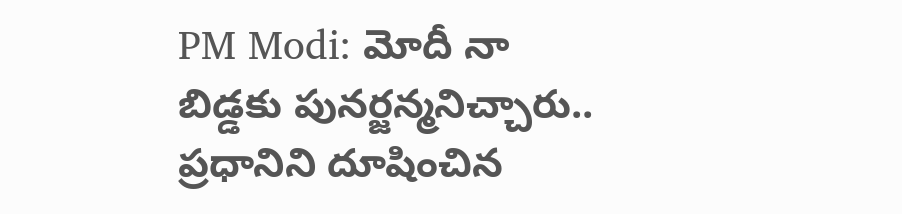PM Modi: మోదీ నా బిడ్డకు పునర్జన్మనిచ్చారు.. ప్రధానిని దూషించిన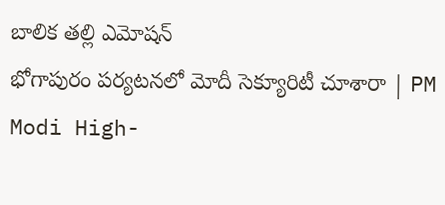బాలిక తల్లి ఎమోషన్
భోగాపురం పర్యటనలో మోదీ సెక్యూరిటీ చూశారా | PM Modi High-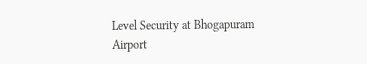Level Security at Bhogapuram Airport